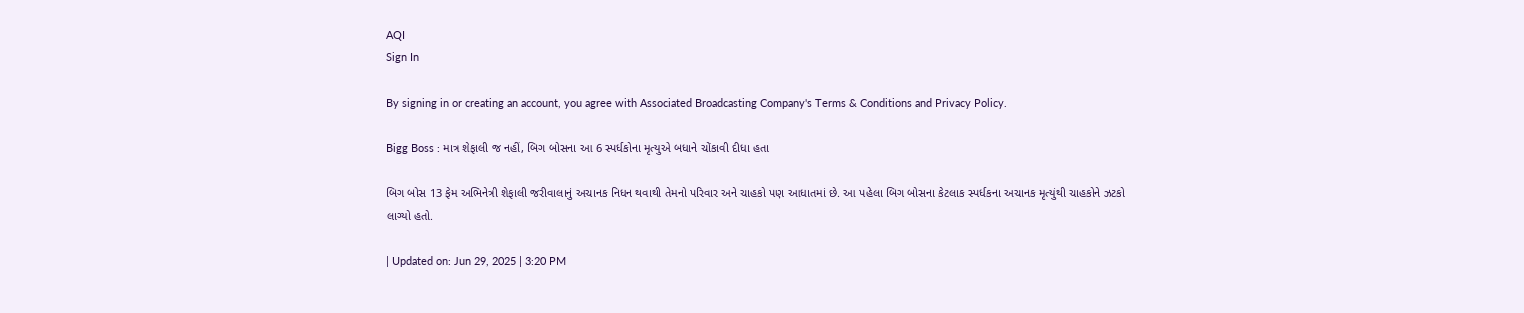AQI
Sign In

By signing in or creating an account, you agree with Associated Broadcasting Company's Terms & Conditions and Privacy Policy.

Bigg Boss : માત્ર શેફાલી જ નહીં, બિગ બોસના આ 6 સ્પર્ધકોના મૃત્યુએ બધાને ચોંકાવી દીધા હતા

બિગ બોસ 13 ફેમ અભિનેત્રી શેફાલી જરીવાલાનું અચાનક નિધન થવાથી તેમનો પરિવાર અને ચાહકો પણ આધાતમાં છે. આ પહેલા બિગ બોસના કેટલાક સ્પર્ધકના અચાનક મૃત્યુંથી ચાહકોને ઝટકો લાગ્યો હતો.

| Updated on: Jun 29, 2025 | 3:20 PM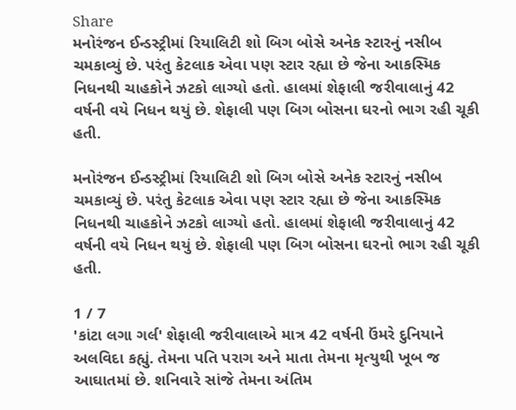Share
મનોરંજન ઈન્ડસ્ટ્રીમાં રિયાલિટી શો બિગ બોસે અનેક સ્ટારનું નસીબ ચમકાવ્યું છે. પરંતુ કેટલાક એવા પણ સ્ટાર રહ્યા છે જેના આકસ્મિક નિધનથી ચાહકોને ઝટકો લાગ્યો હતો. હાલમાં શેફાલી જરીવાલાનું 42 વર્ષની વયે નિધન થયું છે. શેફાલી પણ બિગ બોસના ઘરનો ભાગ રહી ચૂકી હતી.

મનોરંજન ઈન્ડસ્ટ્રીમાં રિયાલિટી શો બિગ બોસે અનેક સ્ટારનું નસીબ ચમકાવ્યું છે. પરંતુ કેટલાક એવા પણ સ્ટાર રહ્યા છે જેના આકસ્મિક નિધનથી ચાહકોને ઝટકો લાગ્યો હતો. હાલમાં શેફાલી જરીવાલાનું 42 વર્ષની વયે નિધન થયું છે. શેફાલી પણ બિગ બોસના ઘરનો ભાગ રહી ચૂકી હતી.

1 / 7
'કાંટા લગા ગર્લ' શેફાલી જરીવાલાએ માત્ર 42 વર્ષની ઉંમરે દુનિયાને અલવિદા કહ્યું. તેમના પતિ પરાગ અને માતા તેમના મૃત્યુથી ખૂબ જ આઘાતમાં છે. શનિવારે સાંજે તેમના અંતિમ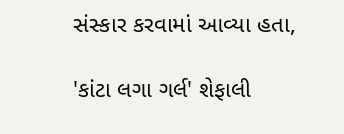સંસ્કાર કરવામાં આવ્યા હતા,

'કાંટા લગા ગર્લ' શેફાલી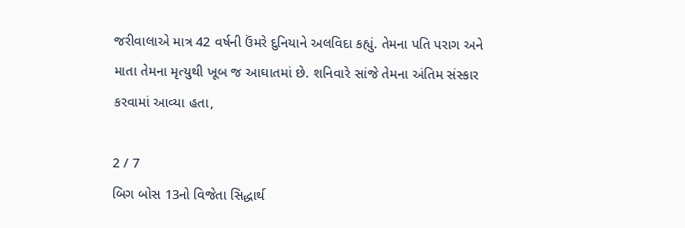જરીવાલાએ માત્ર 42 વર્ષની ઉંમરે દુનિયાને અલવિદા કહ્યું. તેમના પતિ પરાગ અને માતા તેમના મૃત્યુથી ખૂબ જ આઘાતમાં છે. શનિવારે સાંજે તેમના અંતિમ સંસ્કાર કરવામાં આવ્યા હતા,

2 / 7
બિગ બોસ 13નો વિજેતા સિદ્ધાર્થ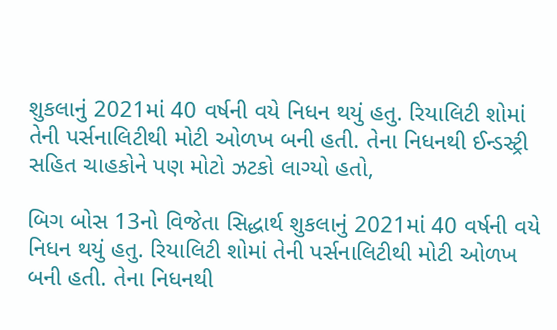શુકલાનું 2021માં 40 વર્ષની વયે નિધન થયું હતુ. રિયાલિટી શોમાં તેની પર્સનાલિટીથી મોટી ઓળખ બની હતી. તેના નિધનથી ઈન્ડસ્ટ્રી સહિત ચાહકોને પણ મોટો ઝટકો લાગ્યો હતો,

બિગ બોસ 13નો વિજેતા સિદ્ધાર્થ શુકલાનું 2021માં 40 વર્ષની વયે નિધન થયું હતુ. રિયાલિટી શોમાં તેની પર્સનાલિટીથી મોટી ઓળખ બની હતી. તેના નિધનથી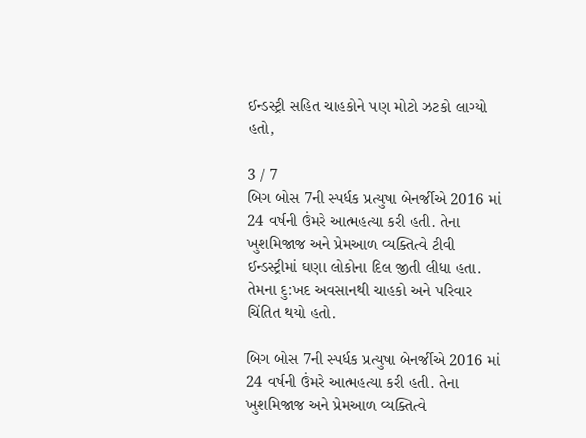ઈન્ડસ્ટ્રી સહિત ચાહકોને પણ મોટો ઝટકો લાગ્યો હતો,

3 / 7
બિગ બોસ 7ની સ્પર્ધક પ્રત્યુષા બેનર્જીએ 2016 માં 24 વર્ષની ઉંમરે આત્મહત્યા કરી હતી. તેના ખુશમિજાજ અને પ્રેમઆળ વ્યક્તિત્વે ટીવી ઈન્ડસ્ટ્રીમાં ઘણા લોકોના દિલ જીતી લીધા હતા. તેમના દુ:ખદ અવસાનથી ચાહકો અને પરિવાર ચિંતિત થયો હતો.

બિગ બોસ 7ની સ્પર્ધક પ્રત્યુષા બેનર્જીએ 2016 માં 24 વર્ષની ઉંમરે આત્મહત્યા કરી હતી. તેના ખુશમિજાજ અને પ્રેમઆળ વ્યક્તિત્વે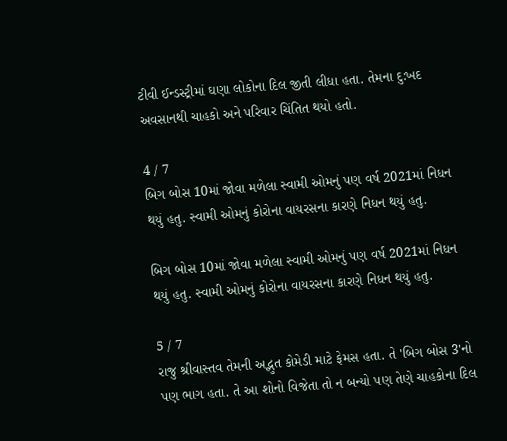ટીવી ઈન્ડસ્ટ્રીમાં ઘણા લોકોના દિલ જીતી લીધા હતા. તેમના દુ:ખદ અવસાનથી ચાહકો અને પરિવાર ચિંતિત થયો હતો.

4 / 7
બિગ બોસ 10માં જોવા મળેલા સ્વામી ઓમનું પણ વર્ષ 2021માં નિધન થયું હતુ. સ્વામી ઓમનું કોરોના વાયરસના કારણે નિધન થયું હતુ.

બિગ બોસ 10માં જોવા મળેલા સ્વામી ઓમનું પણ વર્ષ 2021માં નિધન થયું હતુ. સ્વામી ઓમનું કોરોના વાયરસના કારણે નિધન થયું હતુ.

5 / 7
રાજુ શ્રીવાસ્તવ તેમની અદ્ભુત કોમેડી માટે ફેમસ હતા. તે 'બિગ બોસ 3'નો પણ ભાગ હતા. તે આ શોનો વિજેતા તો ન બન્યો પણ તેણે ચાહકોના દિલ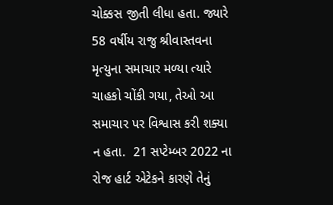ચોક્કસ જીતી લીધા હતા. જ્યારે 58 વર્ષીય રાજુ શ્રીવાસ્તવના મૃત્યુના સમાચાર મળ્યા ત્યારે ચાહકો ચોંકી ગયા, તેઓ આ સમાચાર પર વિશ્વાસ કરી શક્યા ન હતા.  21 સપ્ટેમ્બર 2022 ના રોજ હાર્ટ એટેકને કારણે તેનું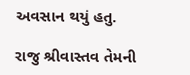અવસાન થયું હતુ.

રાજુ શ્રીવાસ્તવ તેમની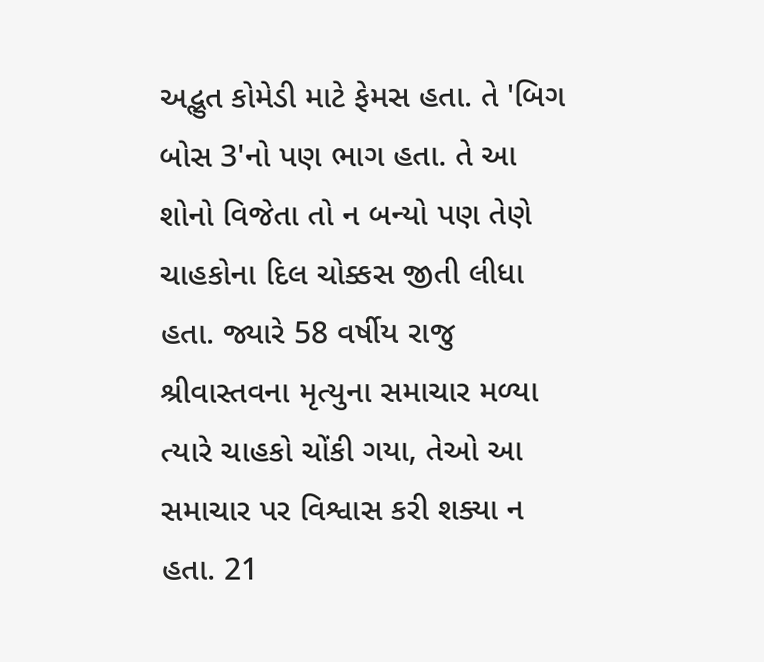અદ્ભુત કોમેડી માટે ફેમસ હતા. તે 'બિગ બોસ 3'નો પણ ભાગ હતા. તે આ શોનો વિજેતા તો ન બન્યો પણ તેણે ચાહકોના દિલ ચોક્કસ જીતી લીધા હતા. જ્યારે 58 વર્ષીય રાજુ શ્રીવાસ્તવના મૃત્યુના સમાચાર મળ્યા ત્યારે ચાહકો ચોંકી ગયા, તેઓ આ સમાચાર પર વિશ્વાસ કરી શક્યા ન હતા. 21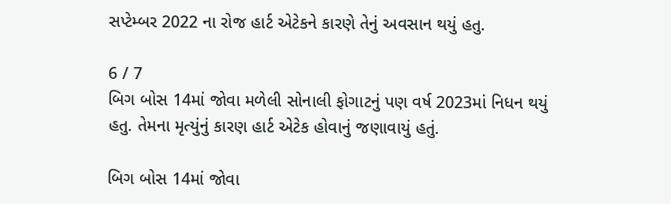સપ્ટેમ્બર 2022 ના રોજ હાર્ટ એટેકને કારણે તેનું અવસાન થયું હતુ.

6 / 7
બિગ બોસ 14માં જોવા મળેલી સોનાલી ફોગાટનું પણ વર્ષ 2023માં નિધન થયું હતુ. તેમના મૃત્યુંનું કારણ હાર્ટ એટેક હોવાનું જણાવાયું હતું.

બિગ બોસ 14માં જોવા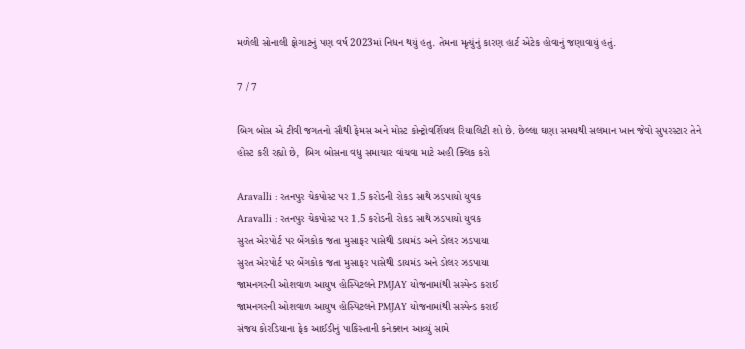મળેલી સોનાલી ફોગાટનું પણ વર્ષ 2023માં નિધન થયું હતુ. તેમના મૃત્યુંનું કારણ હાર્ટ એટેક હોવાનું જણાવાયું હતું.

7 / 7

બિગ બોસ એ ટીવી જગતનો સૌથી ફેમસ અને મોસ્ટ કોન્ટ્રોવર્શિયલ રિયાલિટી શો છે. છેલ્લા ઘણા સમયથી સલમાન ખાન જેવો સુપરસ્ટાર તેને હોસ્ટ કરી રહ્યો છે,  બિગ બોસના વધુ સમાચાર વાંચવા માટે અહી ક્લિક કરો

Aravalli : રતનપુર ચેકપોસ્ટ પર 1.5 કરોડની રોકડ સાથે ઝડપાયો યુવક
Aravalli : રતનપુર ચેકપોસ્ટ પર 1.5 કરોડની રોકડ સાથે ઝડપાયો યુવક
સુરત એરપોર્ટ પર બેંગકોક જતા મુસાફર પાસેથી ડાયમંડ અને ડોલર ઝડપાયા
સુરત એરપોર્ટ પર બેંગકોક જતા મુસાફર પાસેથી ડાયમંડ અને ડોલર ઝડપાયા
જામનગરની ઓશવાળ આયુષ હોસ્પિટલને PMJAY યોજનામાંથી સસ્પેન્ડ કરાઈ
જામનગરની ઓશવાળ આયુષ હોસ્પિટલને PMJAY યોજનામાંથી સસ્પેન્ડ કરાઈ
સંજય કોરડિયાના ફેક આઈડીનું પાકિસ્તાની કનેક્શન આવ્યું સામે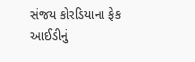સંજય કોરડિયાના ફેક આઈડીનું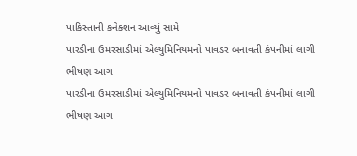પાકિસ્તાની કનેક્શન આવ્યું સામે
પારડીના ઉમરસાડીમાં એલ્યુમિનિયમનો પાવડર બનાવતી કંપનીમાં લાગી ભીષણ આગ
પારડીના ઉમરસાડીમાં એલ્યુમિનિયમનો પાવડર બનાવતી કંપનીમાં લાગી ભીષણ આગ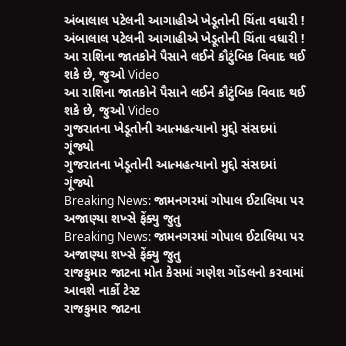અંબાલાલ પટેલની આગાહીએ ખેડૂતોની ચિંતા વધારી !
અંબાલાલ પટેલની આગાહીએ ખેડૂતોની ચિંતા વધારી !
આ રાશિના જાતકોને પૈસાને લઈને કૌટુંબિક વિવાદ થઈ શકે છે, જુઓ Video
આ રાશિના જાતકોને પૈસાને લઈને કૌટુંબિક વિવાદ થઈ શકે છે, જુઓ Video
ગુજરાતના ખેડૂતોની આત્મહત્યાનો મુદ્દો સંસદમાં ગૂંજ્યો
ગુજરાતના ખેડૂતોની આત્મહત્યાનો મુદ્દો સંસદમાં ગૂંજ્યો
Breaking News: જામનગરમાં ગોપાલ ઈટાલિયા પર અજાણ્યા શખ્સે ફેંક્યુ જુતુ
Breaking News: જામનગરમાં ગોપાલ ઈટાલિયા પર અજાણ્યા શખ્સે ફેંક્યુ જુતુ
રાજકુમાર જાટના મોત કેસમાં ગણેશ ગોંડલનો કરવામાં આવશે નાર્કો ટેસ્ટ
રાજકુમાર જાટના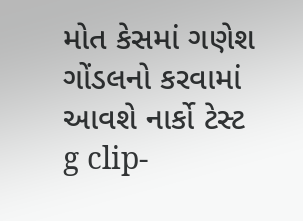મોત કેસમાં ગણેશ ગોંડલનો કરવામાં આવશે નાર્કો ટેસ્ટ
g clip-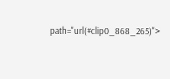path="url(#clip0_868_265)">